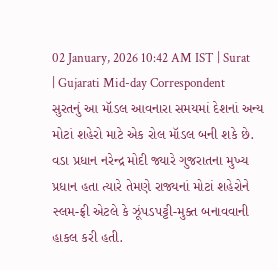02 January, 2026 10:42 AM IST | Surat | Gujarati Mid-day Correspondent
સુરતનું આ મૉડલ આવનારા સમયમાં દેશનાં અન્ય મોટાં શહેરો માટે એક રોલ મૉડલ બની શકે છે.
વડા પ્રધાન નરેન્દ્ર મોદી જ્યારે ગુજરાતના મુખ્ય પ્રધાન હતા ત્યારે તેમણે રાજ્યનાં મોટાં શહેરોને સ્લમ-ફ્રી એટલે કે ઝૂંપડપટ્ટી-મુક્ત બનાવવાની હાકલ કરી હતી.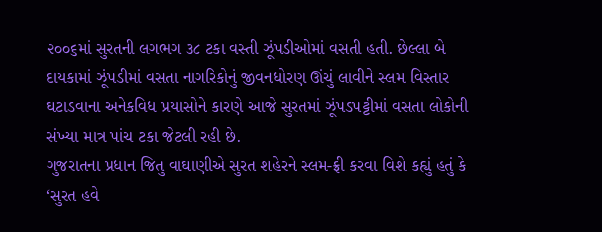૨૦૦૬માં સુરતની લગભગ ૩૮ ટકા વસ્તી ઝૂંપડીઓમાં વસતી હતી. છેલ્લા બે દાયકામાં ઝૂંપડીમાં વસતા નાગરિકોનું જીવનધોરણ ઊંચું લાવીને સ્લમ વિસ્તાર ઘટાડવાના અનેકવિધ પ્રયાસોને કારણે આજે સુરતમાં ઝૂંપડપટ્ટીમાં વસતા લોકોની સંખ્યા માત્ર પાંચ ટકા જેટલી રહી છે.
ગુજરાતના પ્રધાન જિતુ વાઘાણીએ સુરત શહેરને સ્લમ-ફ્રી કરવા વિશે કહ્યું હતું કે ‘સુરત હવે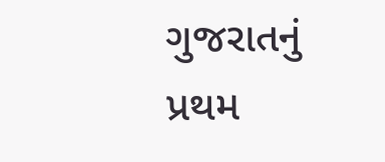ગુજરાતનું પ્રથમ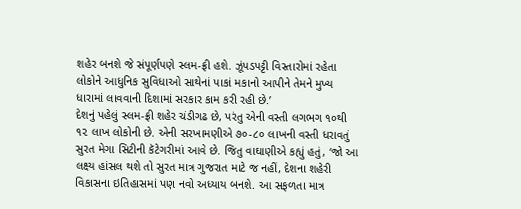શહેર બનશે જે સંપૂર્ણપણે સ્લમ-ફ્રી હશે. ઝૂંપડપટ્ટી વિસ્તારોમાં રહેતા લોકોને આધુનિક સુવિધાઓ સાથેનાં પાકાં મકાનો આપીને તેમને મુખ્ય ધારામાં લાવવાની દિશામાં સરકાર કામ કરી રહી છે.’
દેશનું પહેલું સ્લમ-ફ્રી શહેર ચંડીગઢ છે, પરંતુ એની વસ્તી લગભગ ૧૦થી ૧૨ લાખ લોકોની છે. એની સરખામણીએ ૭૦-૮૦ લાખની વસ્તી ધરાવતું સુરત મેગા સિટીની કૅટેગરીમાં આવે છે. જિતુ વાઘાણીએ કહ્યું હતું, ‘જો આ લક્ષ્ય હાંસલ થશે તો સુરત માત્ર ગુજરાત માટે જ નહીં, દેશના શહેરી વિકાસના ઇતિહાસમાં પણ નવો અધ્યાય બનશે. આ સફળતા માત્ર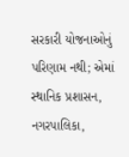સરકારી યોજનાઓનું પરિણામ નથી; એમાં સ્થાનિક પ્રશાસન, નગરપાલિકા,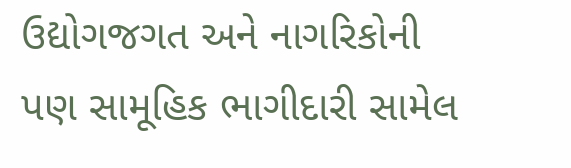ઉદ્યોગજગત અને નાગરિકોની પણ સામૂહિક ભાગીદારી સામેલ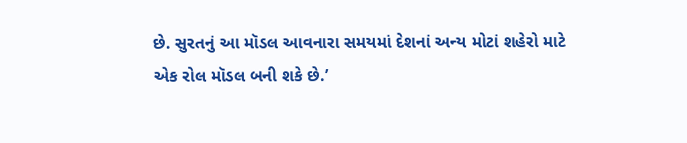છે. સુરતનું આ મૉડલ આવનારા સમયમાં દેશનાં અન્ય મોટાં શહેરો માટે એક રોલ મૉડલ બની શકે છે.’